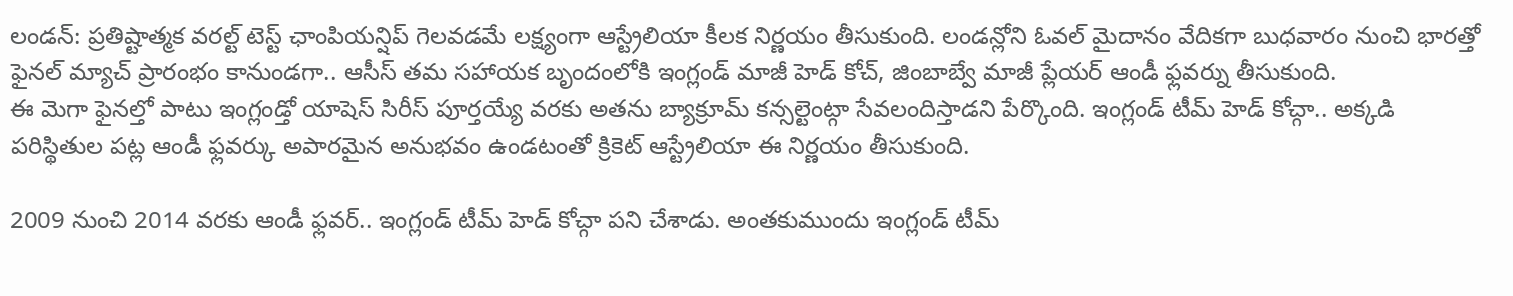లండన్: ప్రతిష్టాత్మక వరల్ట్ టెస్ట్ ఛాంపియన్షిప్ గెలవడమే లక్ష్యంగా ఆస్ట్రేలియా కీలక నిర్ణయం తీసుకుంది. లండన్లోని ఓవల్ మైదానం వేదికగా బుధవారం నుంచి భారత్తో ఫైనల్ మ్యాచ్ ప్రారంభం కానుండగా.. ఆసీస్ తమ సహాయక బృందంలోకి ఇంగ్లండ్ మాజీ హెడ్ కోచ్, జింబాబ్వే మాజీ ప్లేయర్ ఆండీ ఫ్లవర్ను తీసుకుంది.
ఈ మెగా ఫైనల్తో పాటు ఇంగ్లండ్తో యాషెస్ సిరీస్ పూర్తయ్యే వరకు అతను బ్యాక్రూమ్ కన్సల్టెంట్గా సేవలందిస్తాడని పేర్కొంది. ఇంగ్లండ్ టీమ్ హెడ్ కోచ్గా.. అక్కడి పరిస్థితుల పట్ల ఆండీ ఫ్లవర్కు అపారమైన అనుభవం ఉండటంతో క్రికెట్ ఆస్ట్రేలియా ఈ నిర్ణయం తీసుకుంది.

2009 నుంచి 2014 వరకు ఆండీ ఫ్లవర్.. ఇంగ్లండ్ టీమ్ హెడ్ కోచ్గా పని చేశాడు. అంతకుముందు ఇంగ్లండ్ టీమ్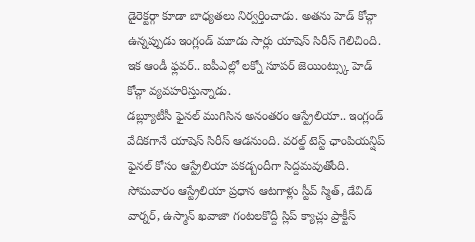డైరెక్టర్గా కూడా బాధ్యతలు నిర్వర్తించాడు. అతను హెడ్ కోచ్గా ఉన్నప్పుడు ఇంగ్లండ్ మూడు సార్లు యాషెస్ సిరీస్ గెలిచింది. ఇక ఆండీ ఫ్లవర్.. ఐపీఎల్లో లక్నో సూపర్ జెయింట్స్కు హెడ్ కోచ్గా వ్యవహరిస్తున్నాడు.
డబ్ల్యూటీసీ ఫైనల్ ముగిసిన అనంతరం ఆస్ట్రేలియా.. ఇంగ్లండ్ వేదికగానే యాషెస్ సిరీస్ ఆడనుంది. వరల్డ్ టెస్ట్ ఛాంపియన్షిప్ ఫైనల్ కోసం ఆస్ట్రేలియా పకడ్బందీగా సిద్దమవుతోంది. సోమవారం ఆస్ట్రేలియా ప్రధాన ఆటగాళ్లు స్టీవ్ స్మిత్, డేవిడ్ వార్నర్, ఉస్మాన్ ఖవాజా గంటలకొద్దీ స్లిప్ క్యాచ్లు ప్రాక్టీస్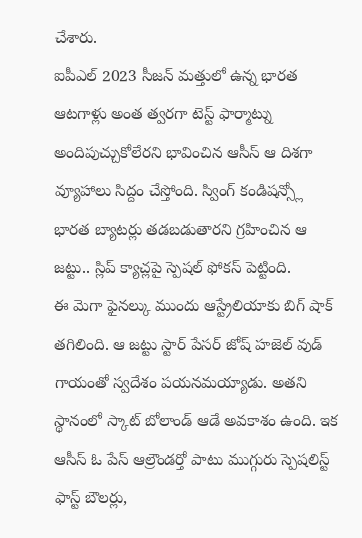చేశారు.
ఐపీఎల్ 2023 సీజన్ మత్తులో ఉన్న భారత ఆటగాళ్లు అంత త్వరగా టెస్ట్ ఫార్మాట్ను అందిపుచ్చుకోలేరని భావించిన ఆసీస్ ఆ దిశగా వ్యూహాలు సిద్దం చేస్తోంది. స్వింగ్ కండిషన్స్లో భారత బ్యాటర్లు తడబడుతారని గ్రహించిన ఆ జట్టు.. స్లిప్ క్యాచ్లపై స్పెషల్ ఫోకస్ పెట్టింది.
ఈ మెగా ఫైనల్కు ముందు ఆస్ట్రేలియాకు బిగ్ షాక్ తగిలింది. ఆ జట్టు స్టార్ పేసర్ జోష్ హజెల్ వుడ్ గాయంతో స్వదేశం పయనమయ్యాడు. అతని స్థానంలో స్కాట్ బోలాండ్ ఆడే అవకాశం ఉంది. ఇక ఆసీస్ ఓ పేస్ ఆల్రౌండర్తో పాటు ముగ్గురు స్పెషలిస్ట్ ఫాస్ట్ బౌలర్లు,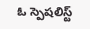ఓ స్పెషలిస్ట్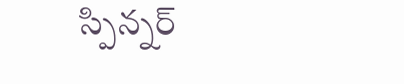స్పిన్నర్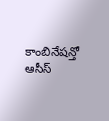కాంబినేషన్తో ఆసీస్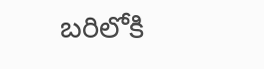బరిలోకి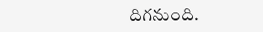దిగనుంది.